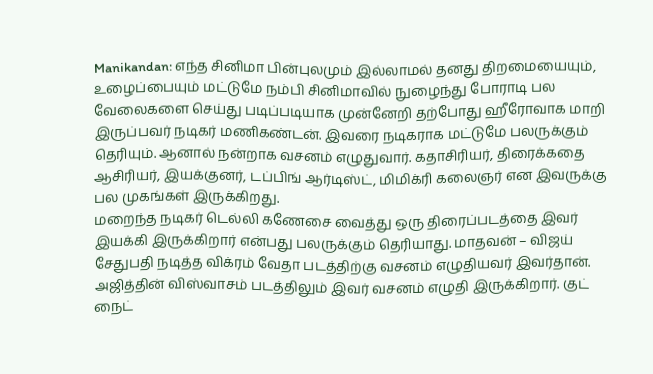Manikandan: எந்த சினிமா பின்புலமும் இல்லாமல் தனது திறமையையும், உழைப்பையும் மட்டுமே நம்பி சினிமாவில் நுழைந்து போராடி பல வேலைகளை செய்து படிப்படியாக முன்னேறி தற்போது ஹீரோவாக மாறி இருப்பவர் நடிகர் மணிகண்டன். இவரை நடிகராக மட்டுமே பலருக்கும் தெரியும். ஆனால் நன்றாக வசனம் எழுதுவார். கதாசிரியர், திரைக்கதை ஆசிரியர், இயக்குனர், டப்பிங் ஆர்டிஸ்ட், மிமிக்ரி கலைஞர் என இவருக்கு பல முகங்கள் இருக்கிறது.
மறைந்த நடிகர் டெல்லி கணேசை வைத்து ஒரு திரைப்படத்தை இவர் இயக்கி இருக்கிறார் என்பது பலருக்கும் தெரியாது. மாதவன் – விஜய் சேதுபதி நடித்த விக்ரம் வேதா படத்திற்கு வசனம் எழுதியவர் இவர்தான். அஜித்தின் விஸ்வாசம் படத்திலும் இவர் வசனம் எழுதி இருக்கிறார். குட் நைட்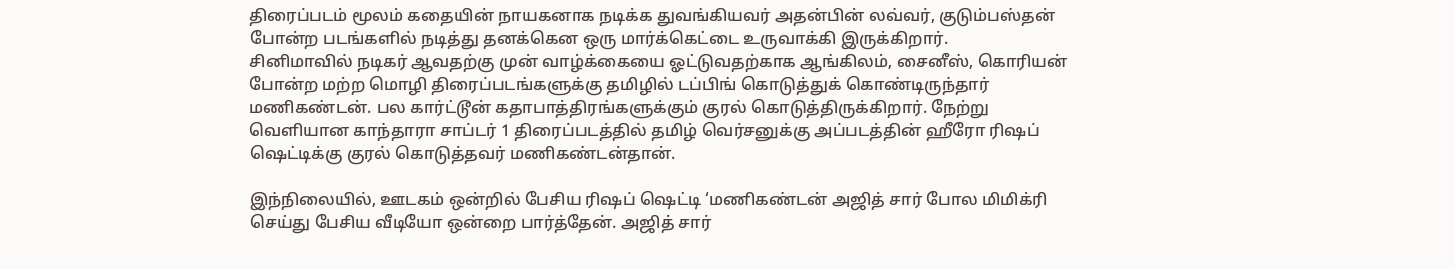திரைப்படம் மூலம் கதையின் நாயகனாக நடிக்க துவங்கியவர் அதன்பின் லவ்வர், குடும்பஸ்தன் போன்ற படங்களில் நடித்து தனக்கென ஒரு மார்க்கெட்டை உருவாக்கி இருக்கிறார்.
சினிமாவில் நடிகர் ஆவதற்கு முன் வாழ்க்கையை ஓட்டுவதற்காக ஆங்கிலம், சைனீஸ், கொரியன் போன்ற மற்ற மொழி திரைப்படங்களுக்கு தமிழில் டப்பிங் கொடுத்துக் கொண்டிருந்தார் மணிகண்டன். பல கார்ட்டூன் கதாபாத்திரங்களுக்கும் குரல் கொடுத்திருக்கிறார். நேற்று வெளியான காந்தாரா சாப்டர் 1 திரைப்படத்தில் தமிழ் வெர்சனுக்கு அப்படத்தின் ஹீரோ ரிஷப் ஷெட்டிக்கு குரல் கொடுத்தவர் மணிகண்டன்தான்.

இந்நிலையில், ஊடகம் ஒன்றில் பேசிய ரிஷப் ஷெட்டி ‘மணிகண்டன் அஜித் சார் போல மிமிக்ரி செய்து பேசிய வீடியோ ஒன்றை பார்த்தேன். அஜித் சார்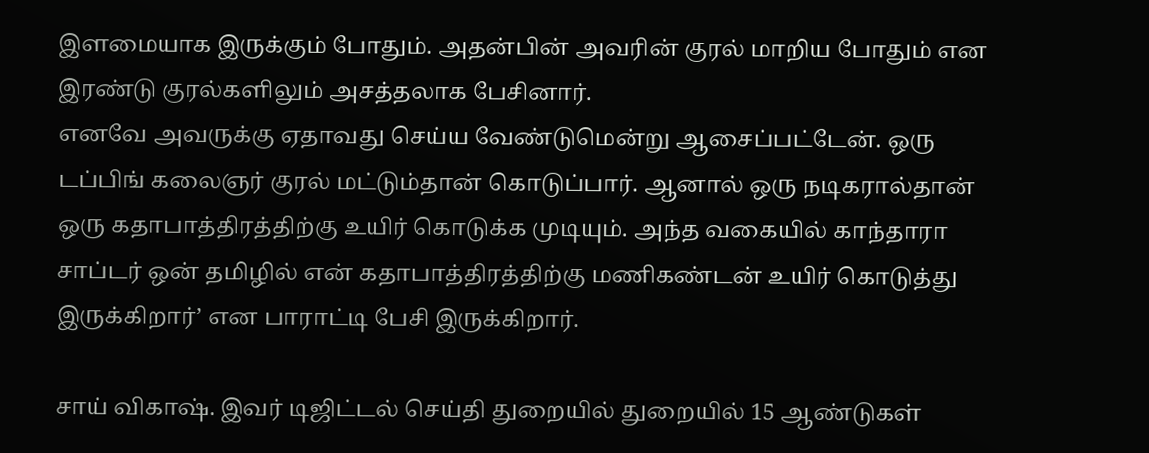இளமையாக இருக்கும் போதும். அதன்பின் அவரின் குரல் மாறிய போதும் என இரண்டு குரல்களிலும் அசத்தலாக பேசினார்.
எனவே அவருக்கு ஏதாவது செய்ய வேண்டுமென்று ஆசைப்பட்டேன். ஒரு டப்பிங் கலைஞர் குரல் மட்டும்தான் கொடுப்பார். ஆனால் ஒரு நடிகரால்தான் ஒரு கதாபாத்திரத்திற்கு உயிர் கொடுக்க முடியும். அந்த வகையில் காந்தாரா சாப்டர் ஒன் தமிழில் என் கதாபாத்திரத்திற்கு மணிகண்டன் உயிர் கொடுத்து இருக்கிறார்’ என பாராட்டி பேசி இருக்கிறார்.

சாய் விகாஷ். இவர் டிஜிட்டல் செய்தி துறையில் துறையில் 15 ஆண்டுகள்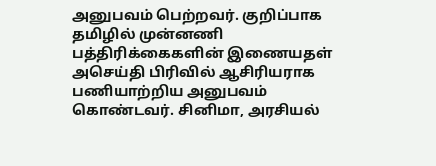அனுபவம் பெற்றவர். குறிப்பாக தமிழில் முன்னணி பத்திரிக்கைகளின் இணையதள் அசெய்தி பிரிவில் ஆசிரியராக பணியாற்றிய அனுபவம் கொண்டவர். சினிமா, அரசியல்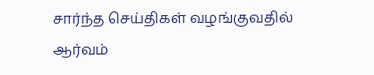சார்ந்த செய்திகள் வழங்குவதில் ஆர்வம்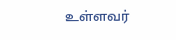உள்ளவர்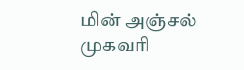மின் அஞ்சல் முகவரி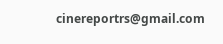cinereportrs@gmail.com